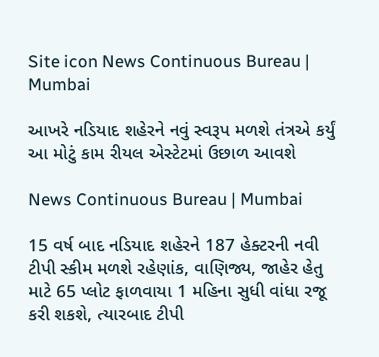Site icon News Continuous Bureau | Mumbai

આખરે નડિયાદ શહેરને નવું સ્વરૂપ મળશે તંત્રએ કર્યું આ મોટું કામ રીયલ એસ્ટેટમાં ઉછાળ આવશે

News Continuous Bureau | Mumbai

15 વર્ષ બાદ નડિયાદ શહેરને 187 હેક્ટરની નવી ટીપી સ્કીમ મળશે રહેણાંક, વાણિજ્ય, જાહેર હેતુ માટે 65 પ્લોટ ફાળવાયા 1 મહિના સુધી વાંધા રજૂ કરી શકશે, ત્યારબાદ ટીપી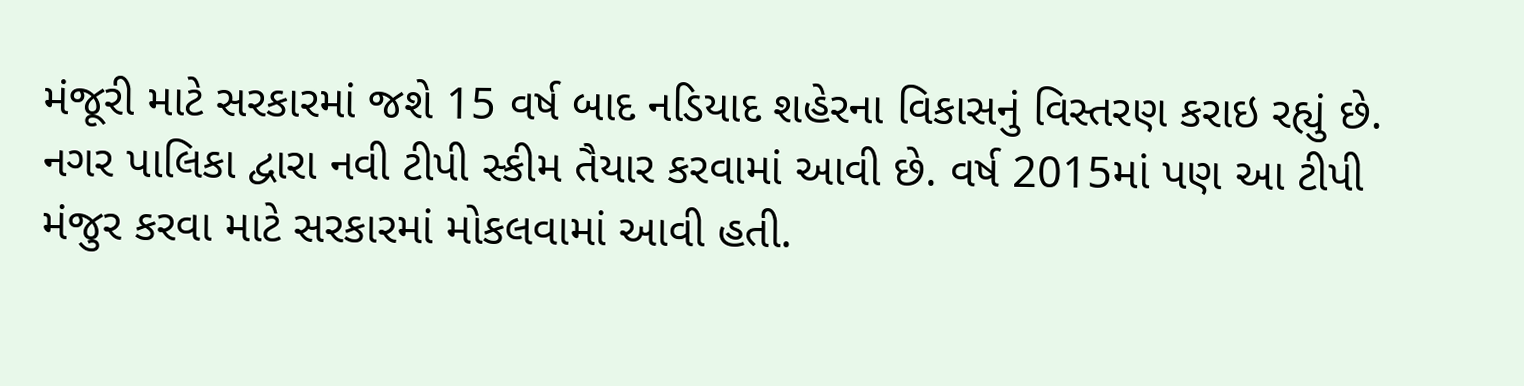મંજૂરી માટે સરકારમાં જશે 15 વર્ષ બાદ નડિયાદ શહેરના વિકાસનું વિસ્તરણ કરાઇ રહ્યું છે. નગર પાલિકા દ્વારા નવી ટીપી સ્કીમ તૈયાર કરવામાં આવી છે. વર્ષ 2015માં પણ આ ટીપી મંજુર કરવા માટે સરકારમાં મોકલવામાં આવી હતી.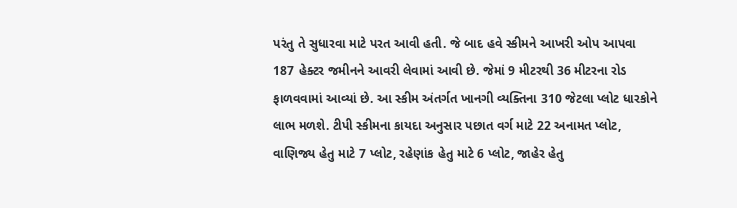પરંતુ તે સુધારવા માટે પરત આવી હતી. જે બાદ હવે સ્કીમને આખરી ઓપ આપવા 187 હેક્ટર જમીનને આવરી લેવામાં આવી છે. જેમાં 9 મીટરથી 36 મીટરના રોડ ફાળવવામાં આવ્યાં છે. આ સ્કીમ અંતર્ગત ખાનગી વ્યક્તિના 310 જેટલા પ્લોટ ધારકોને લાભ મળશે. ટીપી સ્કીમના કાયદા અનુસાર પછાત વર્ગ માટે 22 અનામત પ્લોટ, વાણિજ્ય હેતુ માટે 7 પ્લોટ, રહેણાંક હેતુ માટે 6 પ્લોટ, જાહેર હેતુ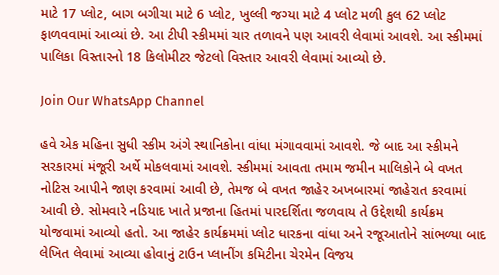માટે 17 પ્લોટ, બાગ બગીચા માટે 6 પ્લોટ, ખુલ્લી જગ્યા માટે 4 પ્લોટ મળી કુલ 62 પ્લોટ ફાળવવામાં આવ્યાં છે. આ ટીપી સ્કીમમાં ચાર તળાવને પણ આવરી લેવામાં આવશે. આ સ્કીમમાં પાલિકા વિસ્તારનો 18 કિલોમીટર જેટલો વિસ્તાર આવરી લેવામાં આવ્યો છે.

Join Our WhatsApp Channel

હવે એક મહિના સુધી સ્કીમ અંગે સ્થાનિકોના વાંધા મંગાવવામાં આવશે. જે બાદ આ સ્કીમને સરકારમાં મંજૂરી અર્થે મોકલવામાં આવશે. સ્કીમમાં આવતા તમામ જમીન માલિકોને બે વખત નોટિસ આપીને જાણ કરવામાં આવી છે, તેમજ બે વખત જાહેર અખબારમાં જાહેરાત કરવામાં આવી છે. સોમવારે નડિયાદ ખાતે પ્રજાના હિતમાં પારદર્શિતા જળવાય તે ઉદ્દેશથી કાર્યક્રમ યોજવામાં આવ્યો હતો. આ જાહેર કાર્યક્રમમાં પ્લોટ ધારકના વાંધા અને રજૂઆતોને સાંભળ્યા બાદ લેખિત લેવામાં આવ્યા હોવાનું ટાઉન પ્લાનીંગ કમિટીના ચેરમેન વિજય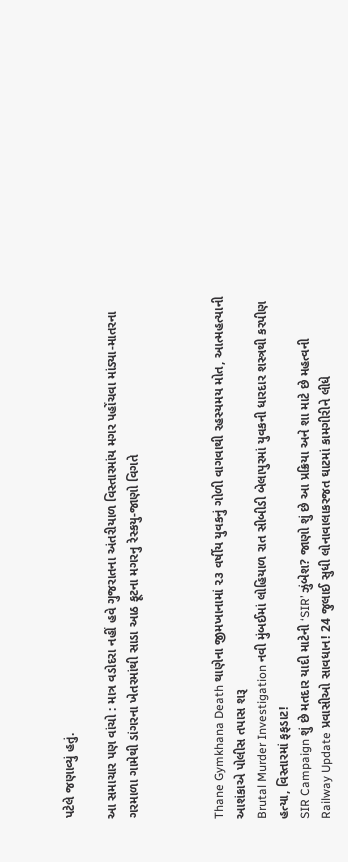પટેલે જણાવ્યું હતું.

આ સમાચાર પણ વાંચો : માત્ર વડોદરા નહીં હવે ગુજરાતના અંતરીયાળ વિસ્તારમાંય મગર પહોંચવા માંડ્યા-માતરના ગરમાળા ગામેથી ડાંગરના ખેતરમાંથી સાડા આઠ ફૂટના મગરનુ રેસ્કયુ-જાણો વિગતે



Thane Gymkhana Death થાણેના જીમખાનામાં ૨૩ વર્ષીય યુવકનું ગોળી વાગવાથી રહસ્યમય મોત, આત્મહત્યાની આશંકાએ પોલીસ તપાસ શરૂ
Brutal Murder Investigation નવી મુંબઈમાં લોહિયાળ રાત સીબીડી બેલાપુરમાં યુવકની ધારદાર શસ્ત્રથી કરપીણ હત્યા, વિસ્તારમાં ફફડાટ!
SIR Campaign શું છે મતદાર યાદી માટેની ‘SIR’ ઝુંબેશ? જાણો શું છે આ પ્રક્રિયા અને શા માટે છે મહત્વની
Railway Update પ્રવાસીઓ સાવધાન! 24 જુલાઈ સુધી લોનાવાલાકરજત ઘાટમાં કામગીરીને લીધે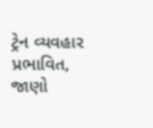ટ્રેન વ્યવહાર પ્રભાવિત, જાણો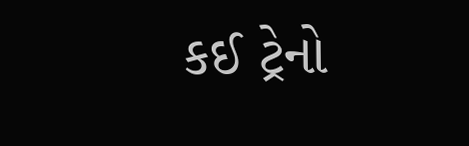કઈ ટ્રેનો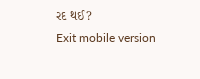રદ થઈ?
Exit mobile version